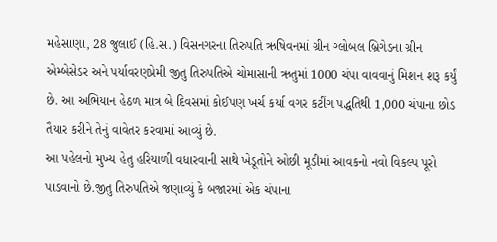મહેસાણા, 28 જુલાઈ (હિ.સ.) વિસનગરના તિરુપતિ ઋષિવનમાં ગ્રીન ગ્લોબલ બ્રિગેડના ગ્રીન એમ્બેસેડર અને પર્યાવરણપ્રેમી જીતુ તિરુપતિએ ચોમાસાની ઋતુમાં 1000 ચંપા વાવવાનું મિશન શરૂ કર્યું છે. આ અભિયાન હેઠળ માત્ર બે દિવસમાં કોઈપણ ખર્ચ કર્યા વગર કટીંગ પદ્ધતિથી 1,000 ચંપાના છોડ તૈયાર કરીને તેનું વાવેતર કરવામાં આવ્યું છે.
આ પહેલનો મુખ્ય હેતુ હરિયાળી વધારવાની સાથે ખેડૂતોને ઓછી મૂડીમાં આવકનો નવો વિકલ્પ પૂરો પાડવાનો છે.જીતુ તિરુપતિએ જણાવ્યું કે બજારમાં એક ચંપાના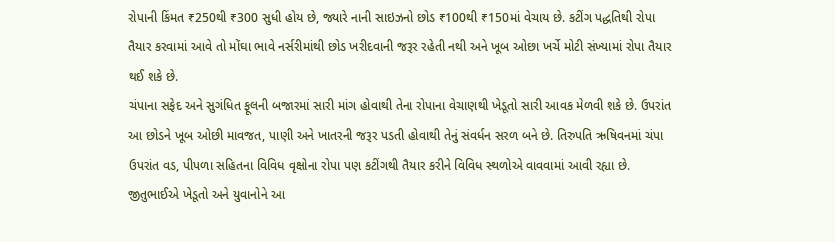રોપાની કિંમત ₹250થી ₹300 સુધી હોય છે, જ્યારે નાની સાઇઝનો છોડ ₹100થી ₹150માં વેચાય છે. કટીંગ પદ્ધતિથી રોપા તૈયાર કરવામાં આવે તો મોંઘા ભાવે નર્સરીમાંથી છોડ ખરીદવાની જરૂર રહેતી નથી અને ખૂબ ઓછા ખર્ચે મોટી સંખ્યામાં રોપા તૈયાર થઈ શકે છે.
ચંપાના સફેદ અને સુગંધિત ફૂલની બજારમાં સારી માંગ હોવાથી તેના રોપાના વેચાણથી ખેડૂતો સારી આવક મેળવી શકે છે. ઉપરાંત આ છોડને ખૂબ ઓછી માવજત, પાણી અને ખાતરની જરૂર પડતી હોવાથી તેનું સંવર્ધન સરળ બને છે. તિરુપતિ ઋષિવનમાં ચંપા ઉપરાંત વડ, પીપળા સહિતના વિવિધ વૃક્ષોના રોપા પણ કટીંગથી તૈયાર કરીને વિવિધ સ્થળોએ વાવવામાં આવી રહ્યા છે. જીતુભાઈએ ખેડૂતો અને યુવાનોને આ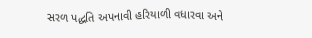સરળ પદ્ધતિ અપનાવી હરિયાળી વધારવા અને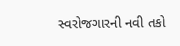સ્વરોજગારની નવી તકો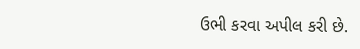ઉભી કરવા અપીલ કરી છે.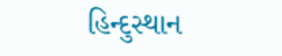હિન્દુસ્થાન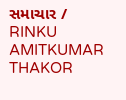સમાચાર / RINKU AMITKUMAR THAKOR